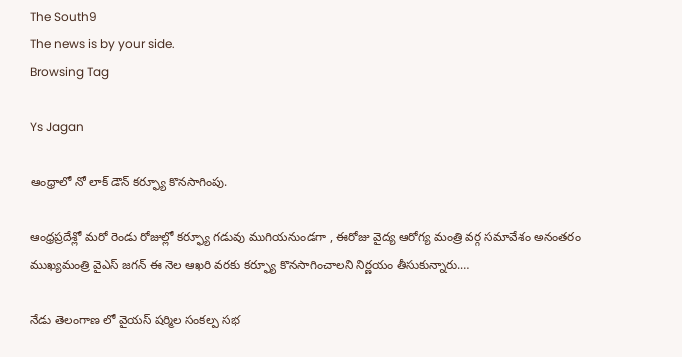The South9
The news is by your side.
Browsing Tag

Ys Jagan

ఆంధ్రాలో నో లాక్ డౌన్ కర్ఫ్యూ కొనసాగింపు.

ఆంధ్రప్రదేశ్లో మరో రెండు రోజుల్లో కర్ఫ్యూ గడువు ముగియనుండగా , ఈరోజు వైద్య ఆరోగ్య మంత్రి వర్గ సమావేశం అనంతరం ముఖ్యమంత్రి వైఎస్ జగన్ ఈ నెల ఆఖరి వరకు కర్ఫ్యూ కొనసాగించాలని నిర్ణయం తీసుకున్నారు.…

నేడు తెలంగాణ లో వైయస్ షర్మిల సంకల్ప సభ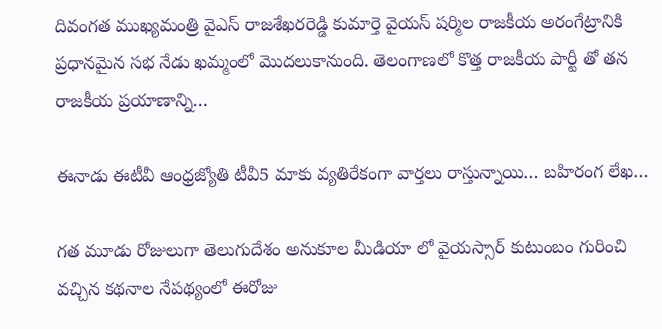దివంగత ముఖ్యమంత్రి వైఎస్ రాజశేఖరరెడ్డి కుమార్తె వైయస్ షర్మిల రాజకీయ అరంగేట్రానికి ప్రధానమైన సభ నేడు ఖమ్మంలో మొదలుకానుంది. తెలంగాణలో కొత్త రాజకీయ పార్టీ తో తన రాజకీయ ప్రయాణాన్ని…

ఈనాడు ఈటీవీ ఆంధ్రజ్యోతి టీవీ5 మాకు వ్యతిరేకంగా వార్తలు రాస్తున్నాయి… బహిరంగ లేఖ…

గత మూడు రోజులుగా తెలుగుదేశం అనుకూల మీడియా లో వైయస్సార్ కుటుంబం గురించి వచ్చిన కథనాల నేపథ్యంలో ఈరోజు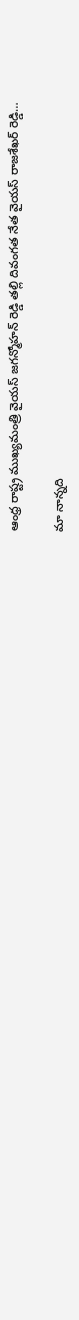ఆంధ్ర రాష్ట్ర ముఖ్యమంత్రి వైయస్ జగన్మోహన్ రెడ్డి తల్లి దివంగత నేత వైయస్ రాజశేఖర్ రెడ్డి…

మా నాన్నది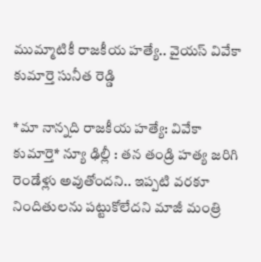ముమ్మాటికీ రాజకీయ హత్యే.. వైయస్ వివేకా కుమార్తె సునీత రెడ్డి

*మా నాన్నది రాజకీయ హత్యే: వివేకా కుమార్తె* న్యూ ఢిల్లీ : తన తండ్రి హత్య జరిగి రెండేళ్లు అవుతోందని.. ఇప్పటి వరకూ నిందితులను పట్టుకోలేదని మాజీ మంత్రి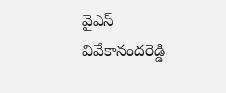వైఎస్‌ వివేకానందరెడ్డి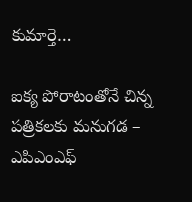కుమార్తె…

ఐక్య పోరాటంతోనే చిన్న పత్రికలకు మనుగడ – ఎపిఎంఎఫ్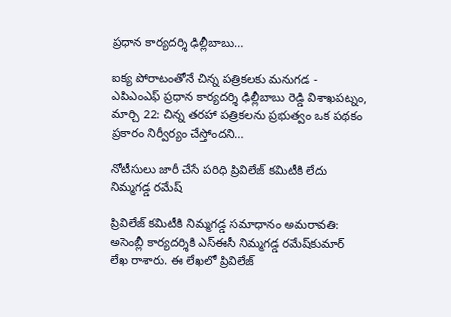ప్రధాన కార్యదర్శి ఢిల్లీబాబు…

ఐక్య పోరాటంతోనే చిన్న పత్రికలకు మనుగడ - ఎపిఎంఎఫ్ ప్రధాన కార్యదర్శి ఢిల్లీబాబు రెడ్డి విశాఖపట్నం, మార్చి 22: చిన్న తరహా పత్రికలను ప్రభుత్వం ఒక పథకం ప్రకారం నిర్వీర్యం చేస్తోందని…

నోటీసులు జారీ చేసే పరిధి ప్రివిలేజ్‌ కమిటీకి లేదు నిమ్మగడ్డ రమేష్

ప్రివిలేజ్‌ కమిటీకి నిమ్మగడ్డ సమాధానం అమరావతి: అసెంబ్లీ కార్యదర్శికి ఎస్‌ఈసీ నిమ్మగడ్డ రమేష్‌కుమార్‌ లేఖ రాశారు. ఈ లేఖలో ప్రివిలేజ్‌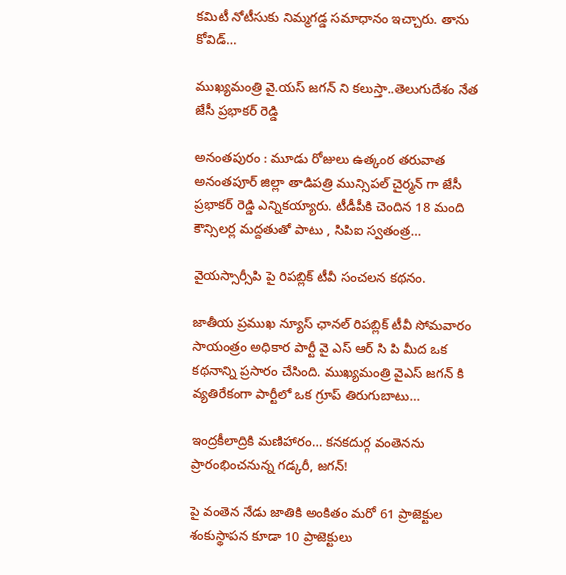కమిటీ నోటీసుకు నిమ్మగడ్డ సమాధానం ఇచ్చారు. తాను కోవిడ్‌…

ముఖ్యమంత్రి వై.యస్ జగన్ ని కలుస్తా..తెలుగుదేశం నేత జేసీ ప్రభాకర్ రెడ్డి

అనంతపురం : మూడు రోజులు ఉత్కంఠ తరువాత అనంతపూర్ జిల్లా తాడిపత్రి మున్సిపల్ చైర్మన్ గా జేసీ ప్రభాకర్ రెడ్డి ఎన్నికయ్యారు. టీడీపీకి చెందిన 18 మంది కౌన్సిలర్ల మద్దతుతో పాటు , సిపిఐ స్వతంత్ర…

వైయస్సార్సీపి పై రిపబ్లిక్ టీవీ సంచలన కథనం.

జాతీయ ప్రముఖ న్యూస్ ఛానల్ రిపబ్లిక్ టీవీ సోమవారం సాయంత్రం అధికార పార్టీ వై ఎస్ ఆర్ సి పి మీద ఒక కథనాన్ని ప్రసారం చేసింది. ముఖ్యమంత్రి వైఎస్ జగన్ కి వ్యతిరేకంగా పార్టీలో ఒక గ్రూప్ తిరుగుబాటు…

ఇంద్రకీలాద్రికి మణిహారం… కనకదుర్గ వంతెనను ప్రారంభించనున్న గడ్కరీ, జగన్!

పై వంతెన నేడు జాతికి అంకితం మరో 61 ప్రాజెక్టుల శంకుస్థాపన కూడా 10 ప్రాజెక్టులు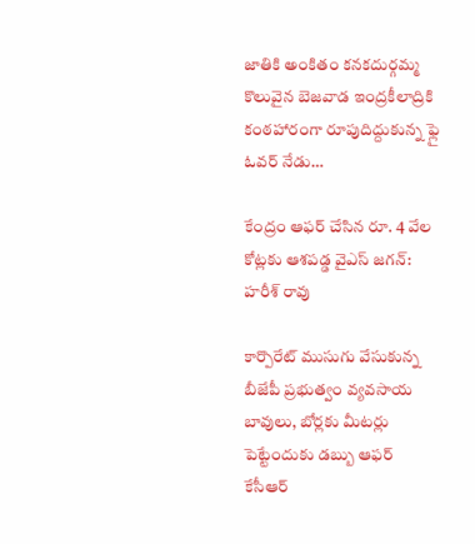జాతికి అంకితం కనకదుర్గమ్మ కొలువైన బెజవాడ ఇంద్రకీలాద్రికి కంఠహారంగా రూపుదిద్దుకున్న ఫ్లై ఓవర్ నేడు…

కేంద్రం ఆఫర్ చేసిన రూ. 4 వేల కోట్లకు ఆశపడ్డ వైఎస్ జగన్: హరీశ్ రావు

కార్పొరేట్ ముసుగు వేసుకున్న బీజేపీ ప్రభుత్వం వ్యవసాయ బావులు, బోర్లకు మీటర్లు పెట్టేందుకు డబ్బు ఆఫర్ కేసీఆర్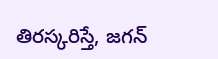తిరస్కరిస్తే, జగన్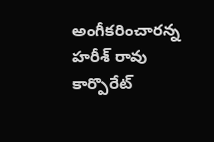అంగీకరించారన్న హరీశ్ రావు కార్పొరేట్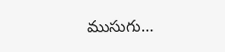ముసుగు…